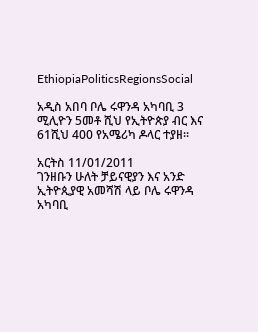EthiopiaPoliticsRegionsSocial

አዲስ አበባ ቦሌ ሩዋንዳ አካባቢ 3 ሚሊዮን 5መቶ ሺህ የኢትዮጵያ ብር እና 61ሺህ 400 የአሜሪካ ዶላር ተያዘ፡፡

አርትስ 11/01/2011
ገንዘቡን ሁለት ቻይናዊያን እና አንድ ኢትዮጲያዊ አመሻሽ ላይ ቦሌ ሩዋንዳ አካባቢ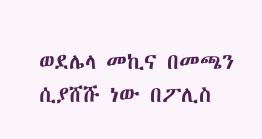ወደሌላ መኪና በመጫን ሲያሸሹ ነው በፖሊስ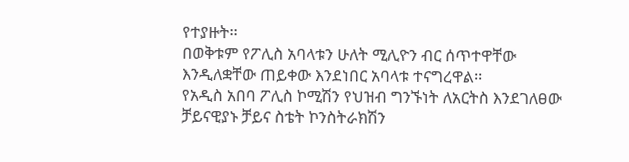የተያዙት፡፡
በወቅቱም የፖሊስ አባላቱን ሁለት ሚሊዮን ብር ሰጥተዋቸው እንዲለቋቸው ጠይቀው እንደነበር አባላቱ ተናግረዋል፡፡
የአዲስ አበባ ፖሊስ ኮሚሽን የህዝብ ግንኙነት ለአርትስ እንደገለፀው ቻይናዊያኑ ቻይና ስቴት ኮንስትራክሽን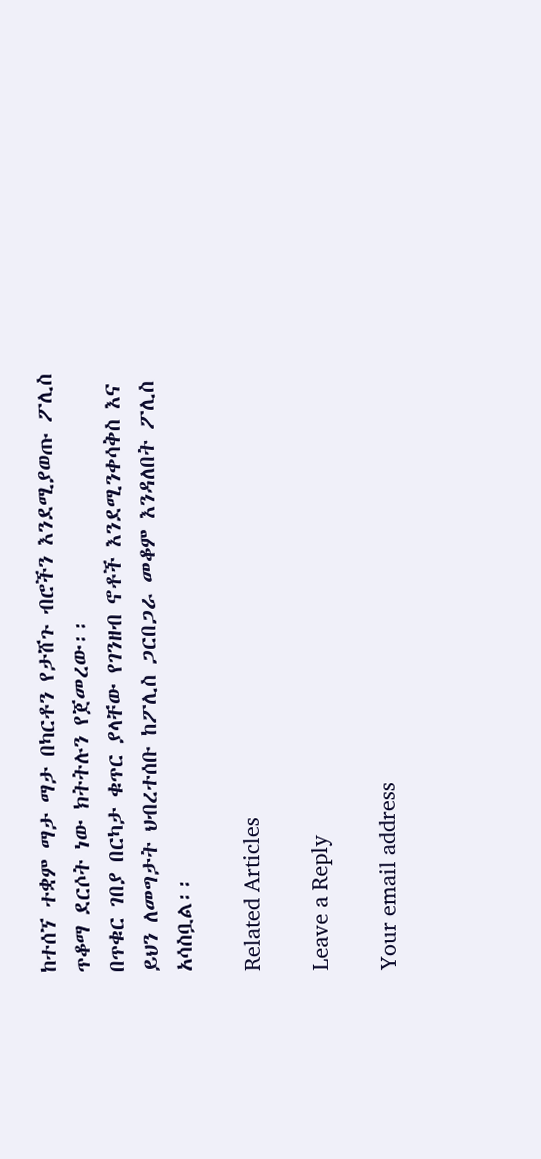ከተሰኘ ተቋም ማታ ማታ በካርቶን የታሸጉ ብሮችን እንደሚያወጡ ፖሊስ ጥቆማ ደርሶት ነው ክትትሉን የጀመረው፡፡
በጥቁር ገበያ በርካታ ቁጥር ያላቸው የገንዘብ ኖቶች እንደሚንቀሳቅስ እና ይህን ለመግታት ህብረተሰቡ ከፖሊስ ጋርበጋራ መቆም እንዳለበት ፖሊስ አሳስቧል፡፡

Related Articles

Leave a Reply

Your email address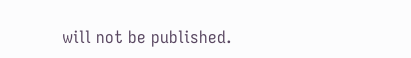will not be published.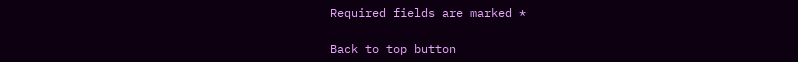Required fields are marked *

Back to top button